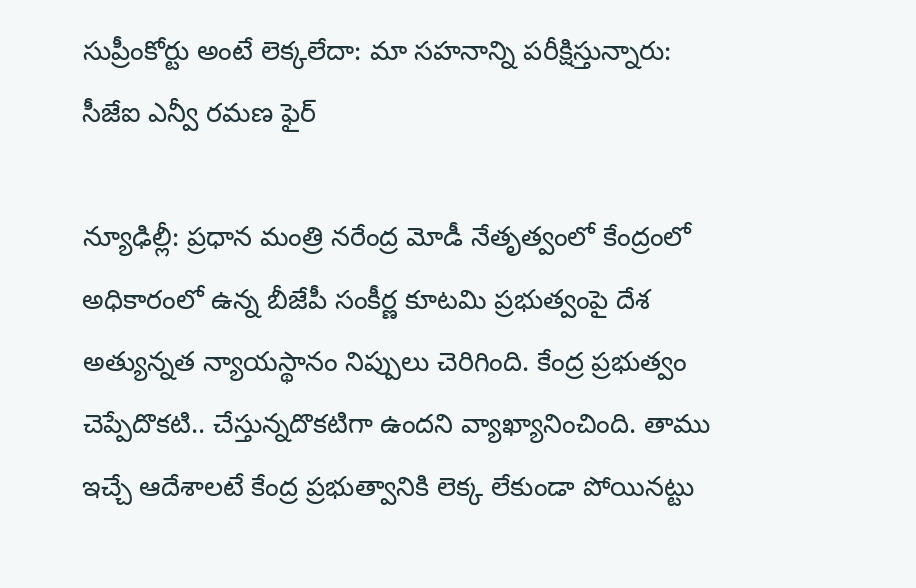సుప్రీంకోర్టు అంటే లెక్కలేదా: మా సహనాన్ని పరీక్షిస్తున్నారు: సీజేఐ ఎన్వీ రమణ ఫైర్

న్యూఢిల్లీ: ప్రధాన మంత్రి నరేంద్ర మోడీ నేతృత్వంలో కేంద్రంలో అధికారంలో ఉన్న బీజేపీ సంకీర్ణ కూటమి ప్రభుత్వంపై దేశ అత్యున్నత న్యాయస్థానం నిప్పులు చెరిగింది. కేంద్ర ప్రభుత్వం చెప్పేదొకటి.. చేస్తున్నదొకటిగా ఉందని వ్యాఖ్యానించింది. తాము ఇచ్చే ఆదేశాలటే కేంద్ర ప్రభుత్వానికి లెక్క లేకుండా పోయినట్టు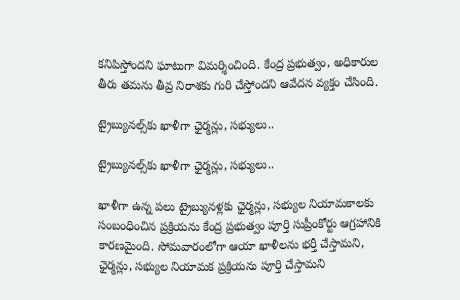కనిపిస్తోందని ఘాటుగా విమర్శించింది. కేంద్ర ప్రభుత్వం, అధికారుల తీరు తమను తీవ్ర నిరాశకు గురి చేస్తోందని ఆవేదన వ్యక్తం చేసింది.

ట్రైబ్యునల్స్‌కు ఖాళీగా ఛైర్మన్లు, సభ్యులు..

ట్రైబ్యునల్స్‌కు ఖాళీగా ఛైర్మన్లు, సభ్యులు..

ఖాళీగా ఉన్న పలు ట్రైబ్యునళ్లకు ఛైర్మన్లు, సభ్యుల నియామకాలకు సంబంధించిన ప్రక్రియను కేంద్ర ప్రభుత్వం పూర్తి సుప్రీంకోర్టు ఆగ్రహానికి కారణమైంది. సోమవారంలోగా ఆయా ఖాళీలను భర్తీ చేస్తామని, ఛైర్మన్లు, సభ్యుల నియామక ప్రక్రియను పూర్తి చేస్తామని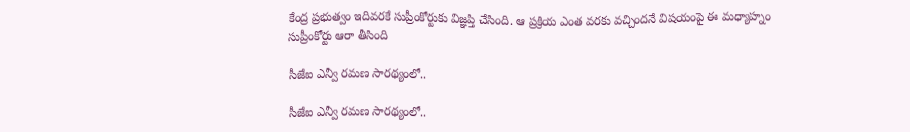కేంద్ర ప్రభుత్వం ఇదివరకే సుప్రీంకోర్టుకు విజ్ఞప్తి చేసింది. ఆ ప్రక్రియ ఎంత వరకు వచ్చిందనే విషయంపై ఈ మధ్యాహ్నం సుప్రీంకోర్టు ఆరా తీసింది

సీజేఐ ఎన్వీ రమణ సారథ్యంలో..

సీజేఐ ఎన్వీ రమణ సారథ్యంలో..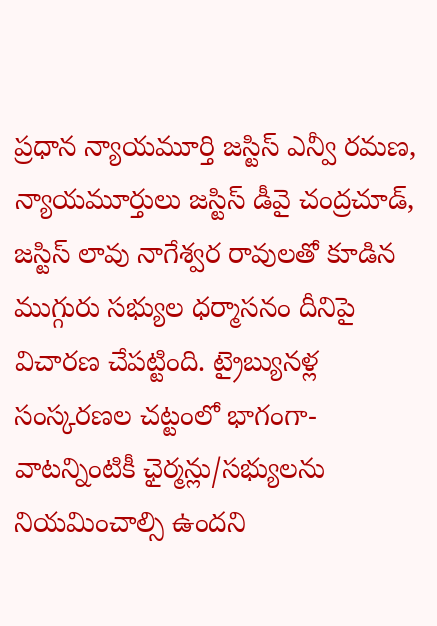ప్రధాన న్యాయమూర్తి జస్టిస్ ఎన్వీ రమణ, న్యాయమూర్తులు జస్టిస్ డీవై చంద్రచూడ్, జస్టిస్ లావు నాగేశ్వర రావులతో కూడిన ముగ్గురు సభ్యుల ధర్మాసనం దీనిపై విచారణ చేపట్టింది. ట్రైబ్యునళ్ల సంస్కరణల చట్టంలో భాగంగా- వాటన్నింటికీ ఛైర్మన్లు/సభ్యులను నియమించాల్సి ఉందని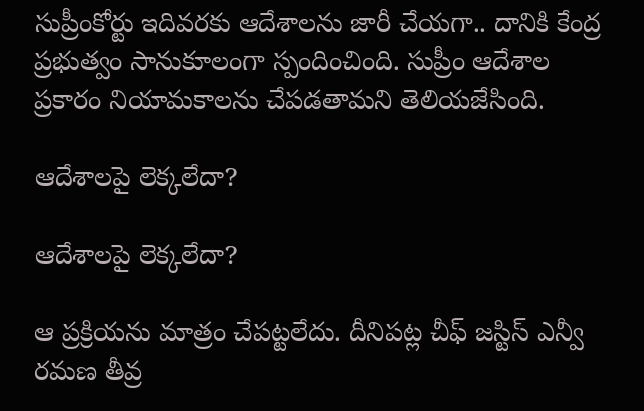సుప్రీంకోర్టు ఇదివరకు ఆదేశాలను జారీ చేయగా.. దానికి కేంద్ర ప్రభుత్వం సానుకూలంగా స్పందించింది. సుప్రీం ఆదేశాల ప్రకారం నియామకాలను చేపడతామని తెలియజేసింది.

ఆదేశాలపై లెక్కలేదా?

ఆదేశాలపై లెక్కలేదా?

ఆ ప్రక్రియను మాత్రం చేపట్టలేదు. దీనిపట్ల చీఫ్ జస్టిస్ ఎన్వీ రమణ తీవ్ర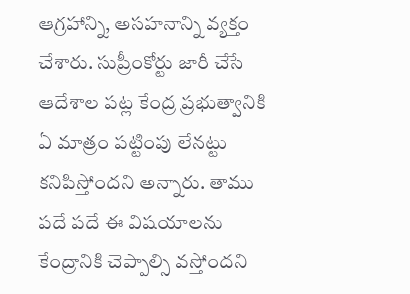ఆగ్రహాన్ని, అసహనాన్ని వ్యక్తం చేశారు. సుప్రీంకోర్టు జారీ చేసే ఆదేశాల పట్ల కేంద్ర ప్రభుత్వానికి ఏ మాత్రం పట్టింపు లేనట్టు కనిపిస్తోందని అన్నారు. తాము పదే పదే ఈ విషయాలను కేంద్రానికి చెప్పాల్సి వస్తోందని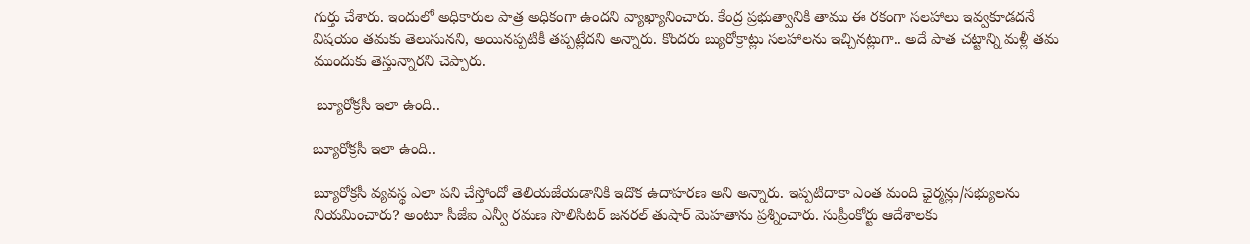గుర్తు చేశారు. ఇందులో అధికారుల పాత్ర అధికంగా ఉందని వ్యాఖ్యానించారు. కేంద్ర ప్రభుత్వానికి తాము ఈ రకంగా సలహాలు ఇవ్వకూడదనే విషయం తమకు తెలుసునని, అయినప్పటికీ తప్పట్లేదని అన్నారు. కొందరు బ్యురోక్రాట్లు సలహాలను ఇచ్చినట్లుగా.. అదే పాత చట్టాన్ని మళ్లీ తమ ముందుకు తెస్తున్నారని చెప్పారు.

 బ్యూరోక్రసీ ఇలా ఉంది..

బ్యూరోక్రసీ ఇలా ఉంది..

బ్యూరోక్రసీ వ్యవస్థ ఎలా పని చేస్తోందో తెలియజేయడానికి ఇదొక ఉదాహరణ అని అన్నారు. ఇప్పటిదాకా ఎంత మంది ఛైర్మన్లు/సభ్యులను నియమించారు? అంటూ సీజేఐ ఎన్వీ రమణ సొలిసిటర్ జనరల్ తుషార్ మెహతాను ప్రశ్నించారు. సుప్రీంకోర్టు ఆదేశాలకు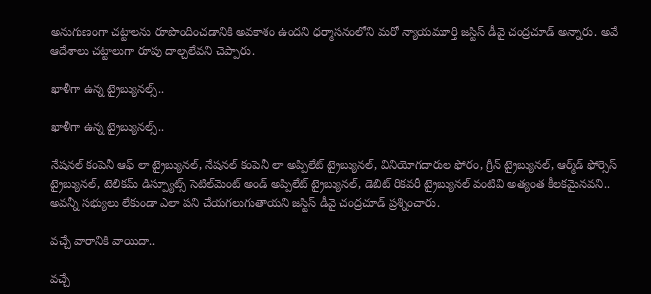అనుగుణంగా చట్టాలను రూపొందించడానికి అవకాశం ఉందని ధర్మాసనంలోని మరో న్యాయమూర్తి జస్టిస్ డీవై చంద్రచూడ్ అన్నారు. అవే ఆదేశాలు చట్టాలుగా రూపు దాల్చలేవని చెప్పారు.

ఖాళీగా ఉన్న ట్రైబ్యునల్స్..

ఖాళీగా ఉన్న ట్రైబ్యునల్స్..

నేషనల్ కంపెనీ ఆఫ్ లా ట్రైబ్యునల్, నేషనల్ కంపెనీ లా అప్పిలేట్ ట్రైబ్యునల్, వినియోగదారుల ఫోరం, గ్రీన్ ట్రైబ్యునల్, ఆర్మ్‌డ్ ఫోర్సెస్ ట్రైబ్యునల్, టెలికమ్ డిస్ప్యూట్స్ సెటిల్‌మెంట్ అండ్ అప్పిలేట్ ట్రైబ్యునల్, డెబిట్ రికవరీ ట్రైబ్యునల్ వంటివి అత్యంత కీలకమైనవని.. అవన్నీ సభ్యులు లేకుండా ఎలా పని చేయగలుగుతాయని జస్టిస్ డీవై చంద్రచూడ్ ప్రశ్నించారు.

వచ్చే వారానికి వాయిదా..

వచ్చే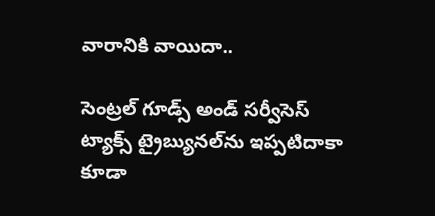వారానికి వాయిదా..

సెంట్రల్ గూడ్స్ అండ్ సర్వీసెస్ ట్యాక్స్ ట్రైబ్యునల్‌ను ఇప్పటిదాకా కూడా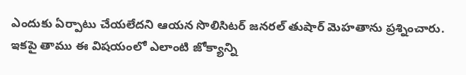ఎందుకు ఏర్పాటు చేయలేదని ఆయన సొలిసిటర్ జనరల్ తుషార్ మెహతాను ప్రశ్నించారు. ఇకపై తాము ఈ విషయంలో ఎలాంటి జోక్యాన్ని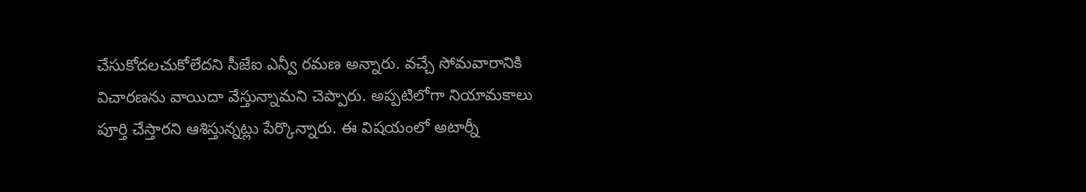చేసుకోదలచుకోలేదని సీజేఐ ఎన్వీ రమణ అన్నారు. వచ్చే సోమవారానికి విచారణను వాయిదా వేస్తున్నామని చెప్పారు. అప్పటిలోగా నియామకాలు పూర్తి చేస్తారని ఆశిస్తున్నట్లు పేర్కొన్నారు. ఈ విషయంలో అటార్నీ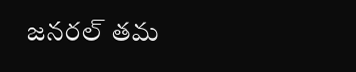జనరల్ తమ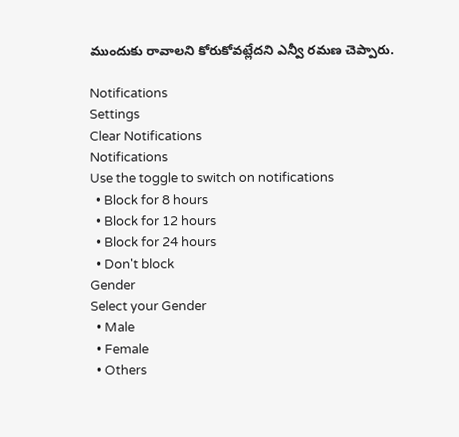ముందుకు రావాలని కోరుకోవట్లేదని ఎన్వీ రమణ చెప్పారు.

Notifications
Settings
Clear Notifications
Notifications
Use the toggle to switch on notifications
  • Block for 8 hours
  • Block for 12 hours
  • Block for 24 hours
  • Don't block
Gender
Select your Gender
  • Male
  • Female
  • Others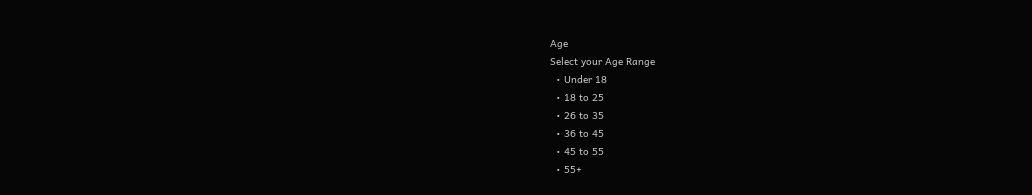Age
Select your Age Range
  • Under 18
  • 18 to 25
  • 26 to 35
  • 36 to 45
  • 45 to 55
  • 55+